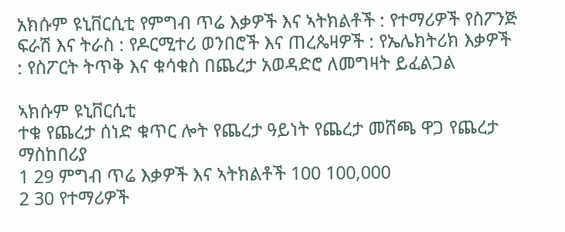አክሱም ዩኒቨርሲቲ የምግብ ጥሬ እቃዎች እና ኣትክልቶች : የተማሪዎች የስፖንጅ ፍራሽ እና ትራስ : የዶርሚተሪ ወንበሮች እና ጠረጴዛዎች : የኤሌክትሪክ እቃዎች : የስፖርት ትጥቅ እና ቁሳቁስ በጨረታ አወዳድሮ ለመግዛት ይፈልጋል

ኣክሱም ዩኒቨርሲቲ
ተቁ የጨረታ ሰነድ ቁጥር ሎት የጨረታ ዓይነት የጨረታ መሸጫ ዋጋ የጨረታ ማስከበሪያ
1 29 ምግብ ጥሬ እቃዎች እና ኣትክልቶች 100 100,000
2 30 የተማሪዎች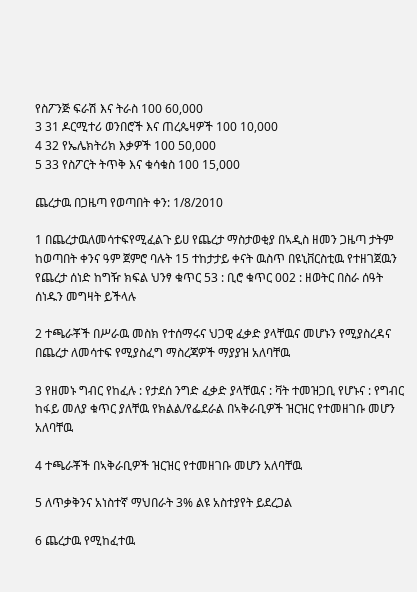የስፖንጅ ፍራሽ እና ትራስ 100 60,000
3 31 ዶርሚተሪ ወንበሮች እና ጠረጴዛዎች 100 10,000
4 32 የኤሌክትሪክ እቃዎች 100 50,000
5 33 የስፖርት ትጥቅ እና ቁሳቁስ 100 15,000

ጨረታዉ በጋዜጣ የወጣበት ቀን: 1/8/2010

1 በጨረታዉለመሳተፍየሚፈልጉ ይሀ የጨረታ ማስታወቂያ በኣዲስ ዘመን ጋዜጣ ታትም ከወጣበት ቀንና ዓም ጀምሮ ባሉት 15 ተከታታይ ቀናት ዉስጥ በዩኒቨርስቲዉ የተዘገጀዉን የጨረታ ሰነድ ከግዥ ክፍል ህንፃ ቁጥር 53 : ቢሮ ቁጥር 002 : ዘወትር በስራ ሰዓት ሰነዱን መግዛት ይችላሉ

2 ተጫራቾች በሥራዉ መስክ የተሰማሩና ህጋዊ ፈቃድ ያላቸዉና መሆኑን የሚያስረዳና በጨረታ ለመሳተፍ የሚያስፈግ ማስረጃዎች ማያያዝ አለባቸዉ

3 የዘመኑ ግብር የከፈሉ : የታደሰ ንግድ ፈቃድ ያላቸዉና : ቫት ተመዝጋቢ የሆኑና : የግብር ከፋይ መለያ ቁጥር ያለቸዉ የክልል/የፌደራል በኣቅራቢዎች ዝርዝር የተመዘገቡ መሆን አለባቸዉ

4 ተጫራቾች በኣቅራቢዎች ዝርዝር የተመዘገቡ መሆን አለባቸዉ

5 ለጥቃቅንና አነስተኛ ማህበራት 3% ልዩ አስተያየት ይደረጋል

6 ጨረታዉ የሚከፈተዉ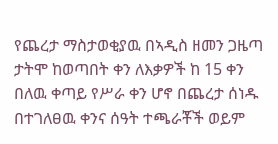የጨረታ ማስታወቂያዉ በኣዲስ ዘመን ጋዜጣ ታትሞ ከወጣበት ቀን ለእቃዎች ከ 15 ቀን በለዉ ቀጣይ የሥራ ቀን ሆኖ በጨረታ ሰነዱ በተገለፀዉ ቀንና ሰዓት ተጫራቾች ወይም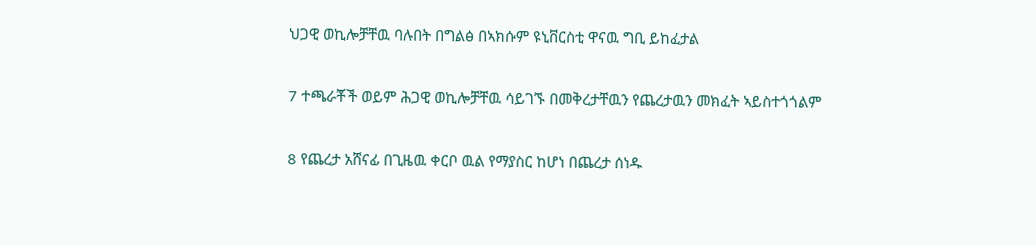ህጋዊ ወኪሎቻቸዉ ባሉበት በግልፅ በኣክሱም ዩኒቨርስቲ ዋናዉ ግቢ ይከፈታል

7 ተጫራቾች ወይም ሕጋዊ ወኪሎቻቸዉ ሳይገኙ በመቅረታቸዉን የጨረታዉን መክፈት ኣይስተጎጎልም

8 የጨረታ አሸናፊ በጊዜዉ ቀርቦ ዉል የማያስር ከሆነ በጨረታ ሰነዱ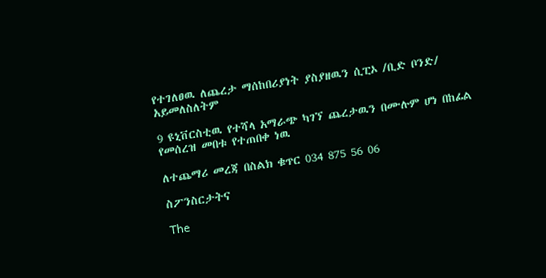የተገለፀዉ ለጨረታ ማሰከበሪያነት ያስያዘዉን ሲፒኦ /ቢድ ቦንድ/ አይመለስለትም

9 ዩኒቨርስቲዉ የተሻላ አማራጭ ካገኘ ጨረታዉን በሙሉም ሆነ በከፊል የመሰረዝ መበቱ የተጠበቀ ነዉ

ለተጨማሪ መረጃ በስልክ ቁጥር 034 875 56 06

ስፖንስርታትና

The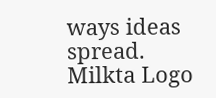ways ideas spread.
Milkta Logo